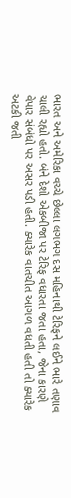ભારત અને અમેરિકા વચ્ચે છેલ્લા લગભગ દસ મહિનાથી ટેરિફને લઈને ભારે તણાવ ચાલી રહ્યો હતો. બંને દેશો એકબીજા પર ટેરિફ વધારતા જતા હતા, જેના કારણે વેપાર સંબંધો પર અસર પડી હતી. ક્યારેક વાતચીત આગળ વધતી હતી તો ક્યારેક અટકી જતી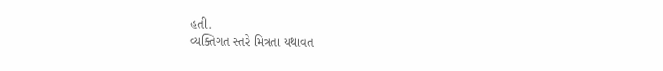હતી.
વ્યક્તિગત સ્તરે મિત્રતા યથાવત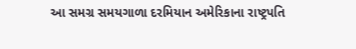આ સમગ્ર સમયગાળા દરમિયાન અમેરિકાના રાષ્ટ્રપતિ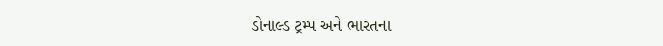ડોનાલ્ડ ટ્રમ્પ અને ભારતના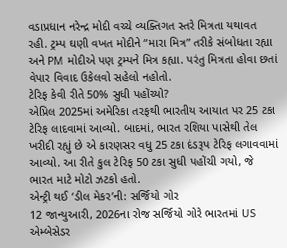વડાપ્રધાન નરેન્દ્ર મોદી વચ્ચે વ્યક્તિગત સ્તરે મિત્રતા યથાવત રહી. ટ્રમ્પ ઘણી વખત મોદીને “મારા મિત્ર” તરીકે સંબોધતા રહ્યા અને PM મોદીએ પણ ટ્રમ્પને મિત્ર કહ્યા. પરંતુ મિત્રતા હોવા છતાં વેપાર વિવાદ ઉકેલવો સહેલો નહોતો.
ટેરિફ કેવી રીતે 50% સુધી પહોંચ્યો?
એપ્રિલ 2025માં અમેરિકા તરફથી ભારતીય આયાત પર 25 ટકા ટેરિફ લાદવામાં આવ્યો. બાદમાં, ભારત રશિયા પાસેથી તેલ ખરીદી રહ્યું છે એ કારણસર વધુ 25 ટકા દંડરૂપ ટેરિફ લગાવવામાં આવ્યો. આ રીતે કુલ ટેરિફ 50 ટકા સુધી પહોંચી ગયો, જે ભારત માટે મોટો ઝટકો હતો.
એન્ટ્રી થઈ ‘ડીલ મેકર’ની: સર્જિયો ગોર
12 જાન્યુઆરી, 2026ના રોજ સર્જિયો ગોરે ભારતમાં US એમ્બેસેડર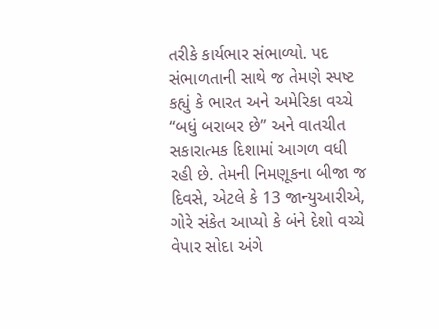તરીકે કાર્યભાર સંભાળ્યો. પદ સંભાળતાની સાથે જ તેમણે સ્પષ્ટ કહ્યું કે ભારત અને અમેરિકા વચ્ચે “બધું બરાબર છે” અને વાતચીત સકારાત્મક દિશામાં આગળ વધી રહી છે. તેમની નિમણૂકના બીજા જ દિવસે, એટલે કે 13 જાન્યુઆરીએ, ગોરે સંકેત આપ્યો કે બંને દેશો વચ્ચે વેપાર સોદા અંગે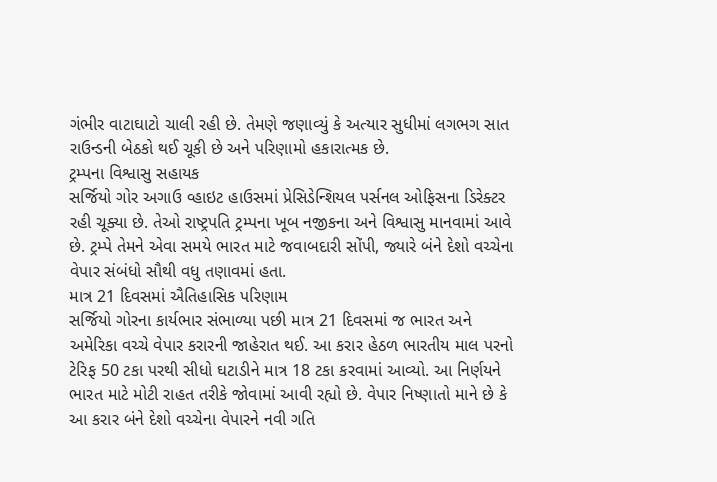ગંભીર વાટાઘાટો ચાલી રહી છે. તેમણે જણાવ્યું કે અત્યાર સુધીમાં લગભગ સાત રાઉન્ડની બેઠકો થઈ ચૂકી છે અને પરિણામો હકારાત્મક છે.
ટ્રમ્પના વિશ્વાસુ સહાયક
સર્જિયો ગોર અગાઉ વ્હાઇટ હાઉસમાં પ્રેસિડેન્શિયલ પર્સનલ ઓફિસના ડિરેક્ટર રહી ચૂક્યા છે. તેઓ રાષ્ટ્રપતિ ટ્રમ્પના ખૂબ નજીકના અને વિશ્વાસુ માનવામાં આવે છે. ટ્રમ્પે તેમને એવા સમયે ભારત માટે જવાબદારી સોંપી, જ્યારે બંને દેશો વચ્ચેના વેપાર સંબંધો સૌથી વધુ તણાવમાં હતા.
માત્ર 21 દિવસમાં ઐતિહાસિક પરિણામ
સર્જિયો ગોરના કાર્યભાર સંભાળ્યા પછી માત્ર 21 દિવસમાં જ ભારત અને અમેરિકા વચ્ચે વેપાર કરારની જાહેરાત થઈ. આ કરાર હેઠળ ભારતીય માલ પરનો ટેરિફ 50 ટકા પરથી સીધો ઘટાડીને માત્ર 18 ટકા કરવામાં આવ્યો. આ નિર્ણયને ભારત માટે મોટી રાહત તરીકે જોવામાં આવી રહ્યો છે. વેપાર નિષ્ણાતો માને છે કે આ કરાર બંને દેશો વચ્ચેના વેપારને નવી ગતિ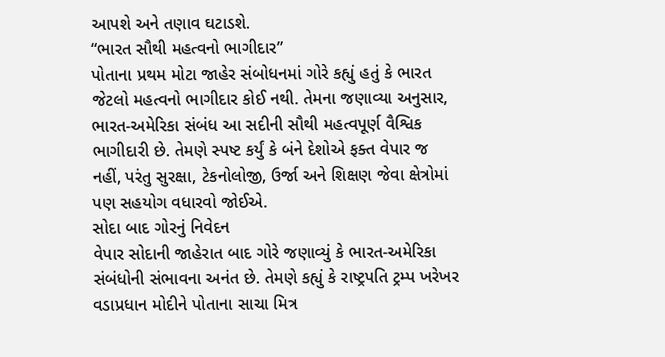આપશે અને તણાવ ઘટાડશે.
“ભારત સૌથી મહત્વનો ભાગીદાર”
પોતાના પ્રથમ મોટા જાહેર સંબોધનમાં ગોરે કહ્યું હતું કે ભારત જેટલો મહત્વનો ભાગીદાર કોઈ નથી. તેમના જણાવ્યા અનુસાર, ભારત-અમેરિકા સંબંધ આ સદીની સૌથી મહત્વપૂર્ણ વૈશ્વિક ભાગીદારી છે. તેમણે સ્પષ્ટ કર્યું કે બંને દેશોએ ફક્ત વેપાર જ નહીં, પરંતુ સુરક્ષા, ટેકનોલોજી, ઉર્જા અને શિક્ષણ જેવા ક્ષેત્રોમાં પણ સહયોગ વધારવો જોઈએ.
સોદા બાદ ગોરનું નિવેદન
વેપાર સોદાની જાહેરાત બાદ ગોરે જણાવ્યું કે ભારત-અમેરિકા સંબંધોની સંભાવના અનંત છે. તેમણે કહ્યું કે રાષ્ટ્રપતિ ટ્રમ્પ ખરેખર વડાપ્રધાન મોદીને પોતાના સાચા મિત્ર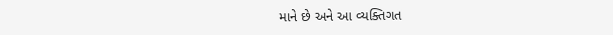માને છે અને આ વ્યક્તિગત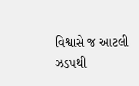વિશ્વાસે જ આટલી ઝડપથી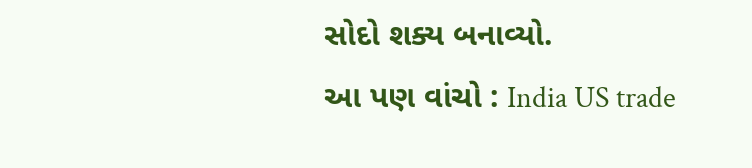સોદો શક્ય બનાવ્યો.
આ પણ વાંચો : India US trade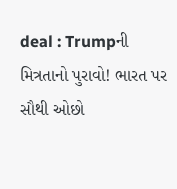deal : Trumpની મિત્રતાનો પુરાવો! ભારત પર સૌથી ઓછો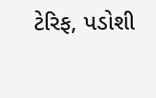ટેરિફ, પડોશી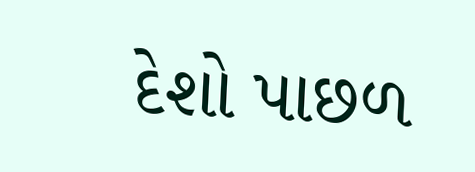દેશો પાછળ